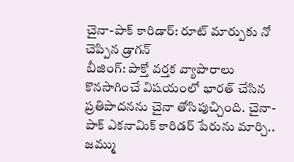చైనా-పాక్ కారిడార్: రూట్ మార్పుకు నో చెప్పిన డ్రాగన్
బీజింగ్: పాక్తో వర్తక వ్యాపారాలు కొనసాగించే విషయంలో భారత్ చేసిన ప్రతిపాదనను చైనా తోసిపుచ్చింది. చైనా-పాక్ ఎకనామిక్ కారిడర్ పేరును మార్చి.. జమ్ము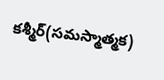కశ్మీర్(సమస్మాత్మక)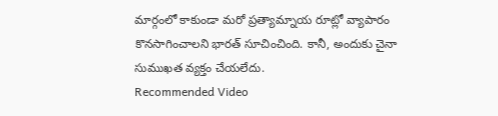మార్గంలో కాకుండా మరో ప్రత్యామ్నాయ రూట్లో వ్యాపారం కొనసాగించాలని భారత్ సూచించింది. కానీ, అందుకు చైనా సుముఖత వ్యక్తం చేయలేదు.
Recommended Video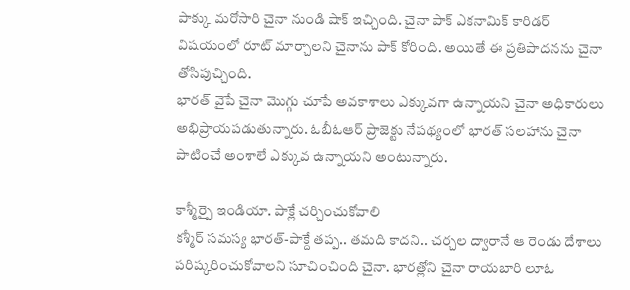పాక్కు మరోసారి చైనా నుండి షాక్ ఇచ్చింది. చైనా పాక్ ఎకనామిక్ కారిడర్ విషయంలో రూట్ మార్చాలని చైనాను పాక్ కోరింది. అయితే ఈ ప్రతిపాదనను చైనా తోసిపుచ్చింది.
భారత్ వైపే చైనా మొగ్గు చూపే అవకాశాలు ఎక్కువగా ఉన్నాయని చైనా అధికారులు అభిప్రాయపడుతున్నారు. ఓబీఓఆర్ ప్రాజెక్టు నేపథ్యంలో భారత్ సలహాను చైనా పాటించే అంశాలే ఎక్కువ ఉన్నాయని అంటున్నారు.

కాశ్మీర్పై ఇండియా. పాక్లే చర్చించుకోవాలి
కశ్మీర్ సమస్య భారత్-పాక్దే తప్ప.. తమది కాదని.. చర్చల ద్వారానే ఆ రెండు దేశాలు పరిష్కరించుకోవాలని సూచించింది చైనా. భారత్లోని చైనా రాయబారి లూఓ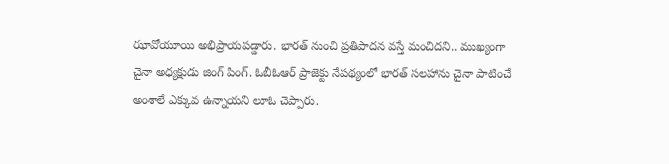ఝావోయూయి అభిప్రాయపడ్డారు. భారత్ నుంచి ప్రతిపాదన వస్తే మంచిదని.. ముఖ్యంగా చైనా అధ్యక్షుడు జింగ్ పింగ్. ఓబీఓఆర్ ప్రాజెక్టు నేపథ్యంలో భారత్ సలహాను చైనా పాటించే అంశాలే ఎక్కువ ఉన్నాయని లూఓ చెప్పారు.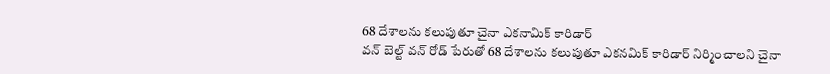68 దేశాలను కలుపుతూ చైనా ఎకనామిక్ కారిడార్
వన్ బెల్ట్ వన్ రోడ్ పేరుతో 68 దేశాలను కలుపుతూ ఎకనమిక్ కారిడార్ నిర్మించాలని చైనా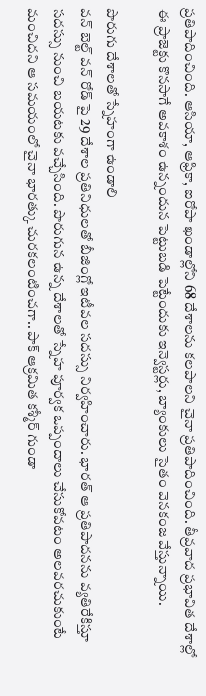ప్రతిపాదించింది. ఆసియా, ఆఫ్రికా, ఐరోపా ఖండాల్లోని 68 దేశాలను కలపాలని చైనా ప్రతిపాదించింది. తీవ్రవాద ప్రభావిత దేశాల్లో ఈ ప్రాజెక్టు కొనసాగే అవకాశం ఉన్నందున పెట్టుబడి పెట్టేందుకు ఇన్వెస్టర్లు, బ్యాంకులు సైతం వెనకంజ వేస్తున్నాయి.

పొరుగు దేశాలతో స్నేహంగా ఉండాలి
వన్ బెల్ట్ వన్ రోడ్ పై 29 దేశాల ప్రతినిధులతో బీజింగ్లో ఇటీవల సదస్సు నిర్వహించారు. భారత్ ఆ ప్రతిపాదనను వ్యతిరేకిస్తూ సదస్సు నుంచి బయటకు వచ్చేసింది. పొరుగున ఉన్న దేశాలతో స్నేహ పూర్వక ఒప్పందాలు చేసుకోవటం అలవరచుకుంటే మంచిదని ఆ సమయంలో చైనా భారత్కు చురకలంటించగా.. పాక్ ఆక్రమిత కశ్మీర్ గుండా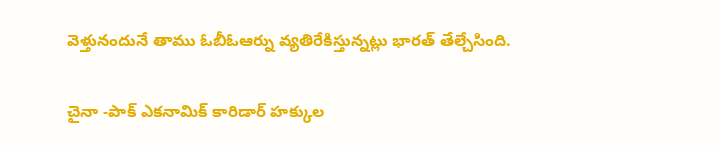వెళ్తునందునే తాము ఓబీఓఆర్ను వ్యతిరేకిస్తున్నట్లు భారత్ తేల్చేసింది.

చైనా -పాక్ ఎకనామిక్ కారిడార్ హక్కుల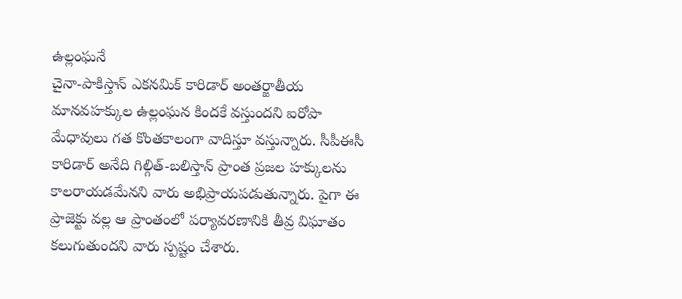ఉల్లంఘనే
చైనా-పాకిస్తాన్ ఎకనమిక్ కారిడార్ అంతర్జాతీయ మానవహక్కుల ఉల్లంఘన కిందకే వస్తుందని ఐరోపా మేధావులు గత కొంతకాలంగా వాదిస్తూ వస్తున్నారు. సీపీఈసీ కారిడార్ అనేది గిల్గిత్-బలిస్తాన్ ప్రాంత ప్రజల హక్కులను కాలరాయడమేనని వారు అభిప్రాయపడుతున్నారు. పైగా ఈ ప్రాజెక్టు వల్ల ఆ ప్రాంతంలో పర్యావరణానికి తీవ్ర విఘాతం కలుగుతుందని వారు స్పష్టం చేశారు.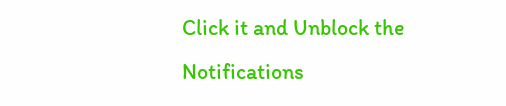Click it and Unblock the Notifications